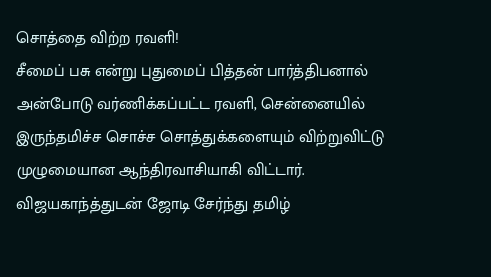சொத்தை விற்ற ரவளி!
சீமைப் பசு என்று புதுமைப் பித்தன் பார்த்திபனால் அன்போடு வர்ணிக்கப்பட்ட ரவளி, சென்னையில் இருந்தமிச்ச சொச்ச சொத்துக்களையும் விற்றுவிட்டு முழுமையான ஆந்திரவாசியாகி விட்டார்.
விஜயகாந்த்துடன் ஜோடி சேர்ந்து தமிழ்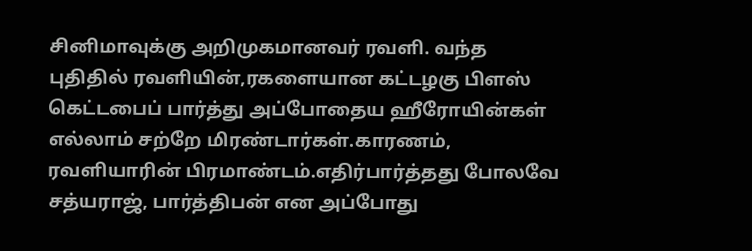சினிமாவுக்கு அறிமுகமானவர் ரவளி. வந்த புதிதில் ரவளியின்,ரகளையான கட்டழகு பிளஸ் கெட்டபைப் பார்த்து அப்போதைய ஹீரோயின்கள் எல்லாம் சற்றே மிரண்டார்கள்.காரணம், ரவளியாரின் பிரமாண்டம்.எதிர்பார்த்தது போலவே சத்யராஜ், பார்த்திபன் என அப்போது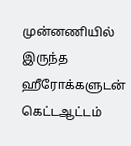முன்னணியில் இருந்த ஹீரோக்களுடன் கெட்டஆட்டம்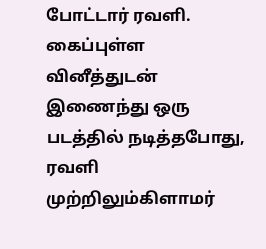போட்டார் ரவளி. கைப்புள்ள வினீத்துடன் இணைந்து ஒரு படத்தில் நடித்தபோது, ரவளி முற்றிலும்கிளாமர்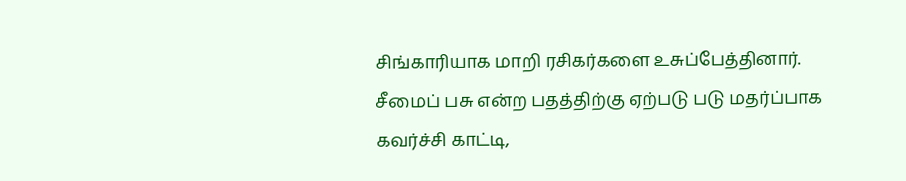சிங்காரியாக மாறி ரசிகர்களை உசுப்பேத்தினார்.
சீமைப் பசு என்ற பதத்திற்கு ஏற்படு படு மதர்ப்பாக கவர்ச்சி காட்டி,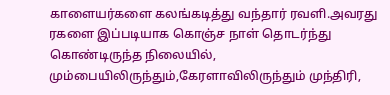காளையர்களை கலங்கடித்து வந்தார் ரவளி.அவரது ரகளை இப்படியாக கொஞ்ச நாள் தொடர்ந்து கொண்டிருந்த நிலையில், மும்பையிலிருந்தும்,கேரளாவிலிருந்தும் முந்திரி,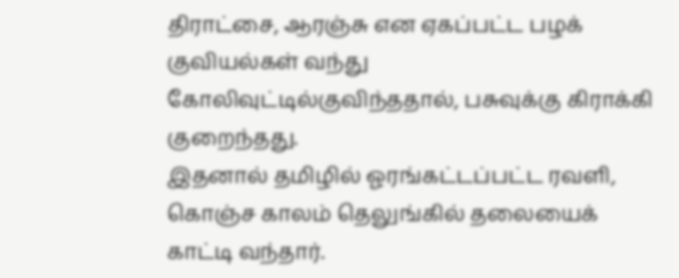திராட்சை, ஆரஞ்சு என ஏகப்பட்ட பழக் குவியல்கள் வந்து கோலிவுட்டில்குவிந்ததால், பசுவுக்கு கிராக்கி குறைந்தது.
இதனால் தமிழில் ஓரங்கட்டப்பட்ட ரவளி, கொஞ்ச காலம் தெலுங்கில் தலையைக் காட்டி வந்தார்.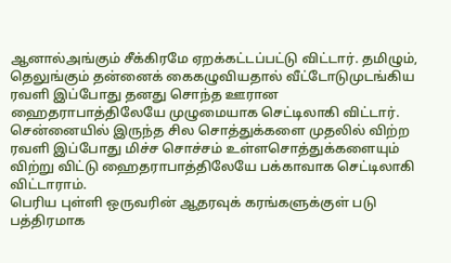ஆனால்அங்கும் சீக்கிரமே ஏறக்கட்டப்பட்டு விட்டார். தமிழும், தெலுங்கும் தன்னைக் கைகழுவியதால் வீட்டோடுமுடங்கிய ரவளி இப்போது தனது சொந்த ஊரான ஹைதராபாத்திலேயே முழுமையாக செட்டிலாகி விட்டார்.
சென்னையில் இருந்த சில சொத்துக்களை முதலில் விற்ற ரவளி இப்போது மிச்ச சொச்சம் உள்ளசொத்துக்களையும் விற்று விட்டு ஹைதராபாத்திலேயே பக்காவாக செட்டிலாகி விட்டாராம்.
பெரிய புள்ளி ஒருவரின் ஆதரவுக் கரங்களுக்குள் படு பத்திரமாக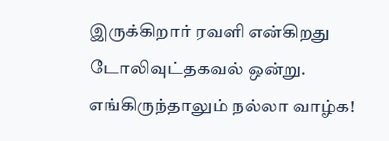இருக்கிறார் ரவளி என்கிறது டோலிவுட்தகவல் ஒன்று.
எங்கிருந்தாலும் நல்லா வாழ்க!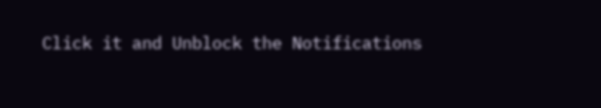Click it and Unblock the Notifications